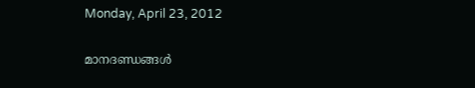Monday, April 23, 2012

മാനദണ്ഡങ്ങള്‍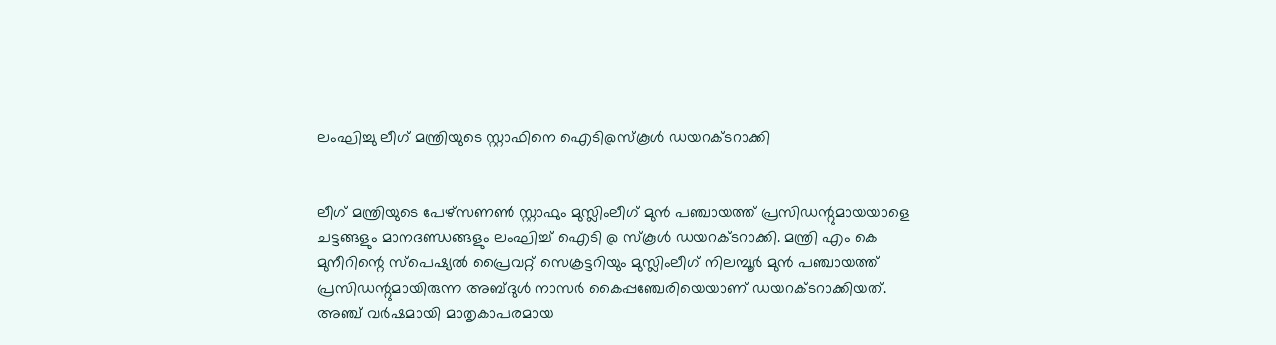ലംഘിച്ചു ലീഗ് മന്ത്രിയുടെ സ്റ്റാഫിനെ ഐടി@സ്കൂള്‍ ഡയറക്ടറാക്കി


ലീഗ് മന്ത്രിയുടെ പേഴ്സണണ്‍ സ്റ്റാഫും മുസ്ലിംലീഗ് മുന്‍ പഞ്ചായത്ത് പ്രസിഡന്റുമായയാളെ ചട്ടങ്ങളും മാനദണ്ഡങ്ങളും ലംഘിച്ച് ഐടി @ സ്കൂള്‍ ഡയറക്ടറാക്കി. മന്ത്രി എം കെ മുനീറിന്റെ സ്പെഷ്യല്‍ പ്രൈവറ്റ് സെക്രട്ടറിയും മുസ്ലിംലീഗ് നിലമ്പൂര്‍ മുന്‍ പഞ്ചായത്ത് പ്രസിഡന്റുമായിരുന്ന അബ്ദുള്‍ നാസര്‍ കൈപ്പഞ്ചേരിയെയാണ് ഡയറക്ടറാക്കിയത്. അഞ്ച് വര്‍ഷമായി മാതൃകാപരമായ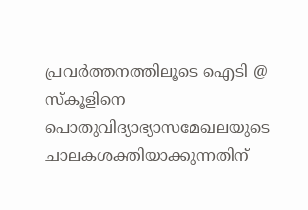പ്രവര്‍ത്തനത്തിലൂടെ ഐടി @ സ്കൂളിനെ പൊതുവിദ്യാഭ്യാസമേഖലയുടെ ചാലകശക്തിയാക്കുന്നതിന്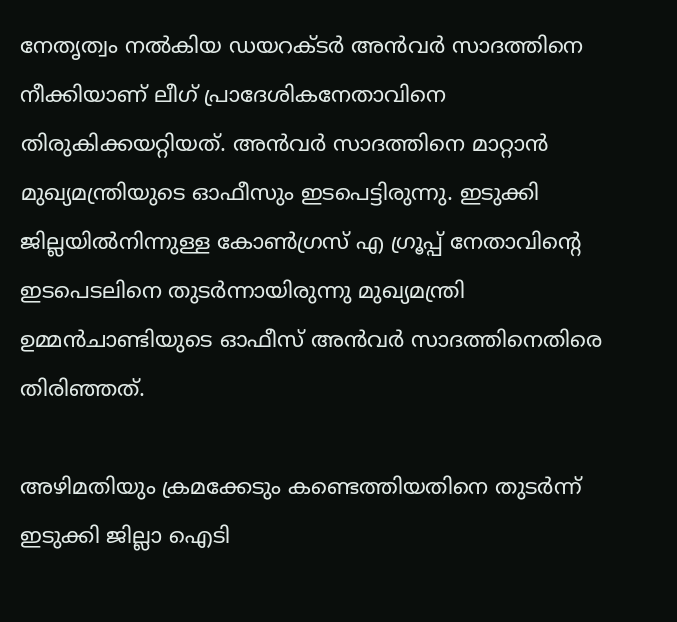നേതൃത്വം നല്‍കിയ ഡയറക്ടര്‍ അന്‍വര്‍ സാദത്തിനെ നീക്കിയാണ് ലീഗ് പ്രാദേശികനേതാവിനെ തിരുകിക്കയറ്റിയത്. അന്‍വര്‍ സാദത്തിനെ മാറ്റാന്‍ മുഖ്യമന്ത്രിയുടെ ഓഫീസും ഇടപെട്ടിരുന്നു. ഇടുക്കി ജില്ലയില്‍നിന്നുള്ള കോണ്‍ഗ്രസ് എ ഗ്രൂപ്പ് നേതാവിന്റെ ഇടപെടലിനെ തുടര്‍ന്നായിരുന്നു മുഖ്യമന്ത്രി ഉമ്മന്‍ചാണ്ടിയുടെ ഓഫീസ് അന്‍വര്‍ സാദത്തിനെതിരെ തിരിഞ്ഞത്.

അഴിമതിയും ക്രമക്കേടും കണ്ടെത്തിയതിനെ തുടര്‍ന്ന് ഇടുക്കി ജില്ലാ ഐടി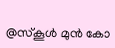@സ്കൂള്‍ മുന്‍ കോ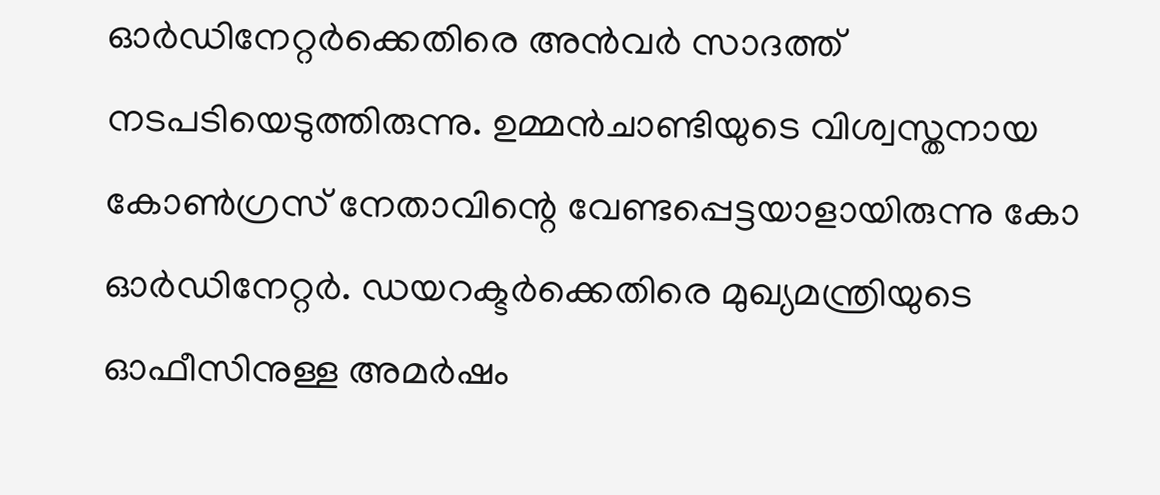ഓര്‍ഡിനേറ്റര്‍ക്കെതിരെ അന്‍വര്‍ സാദത്ത് നടപടിയെടുത്തിരുന്നു. ഉമ്മന്‍ചാണ്ടിയുടെ വിശ്വസ്തനായ കോണ്‍ഗ്രസ് നേതാവിന്റെ വേണ്ടപ്പെട്ടയാളായിരുന്നു കോ ഓര്‍ഡിനേറ്റര്‍. ഡയറക്ടര്‍ക്കെതിരെ മുഖ്യമന്ത്രിയുടെ ഓഫീസിനുള്ള അമര്‍ഷം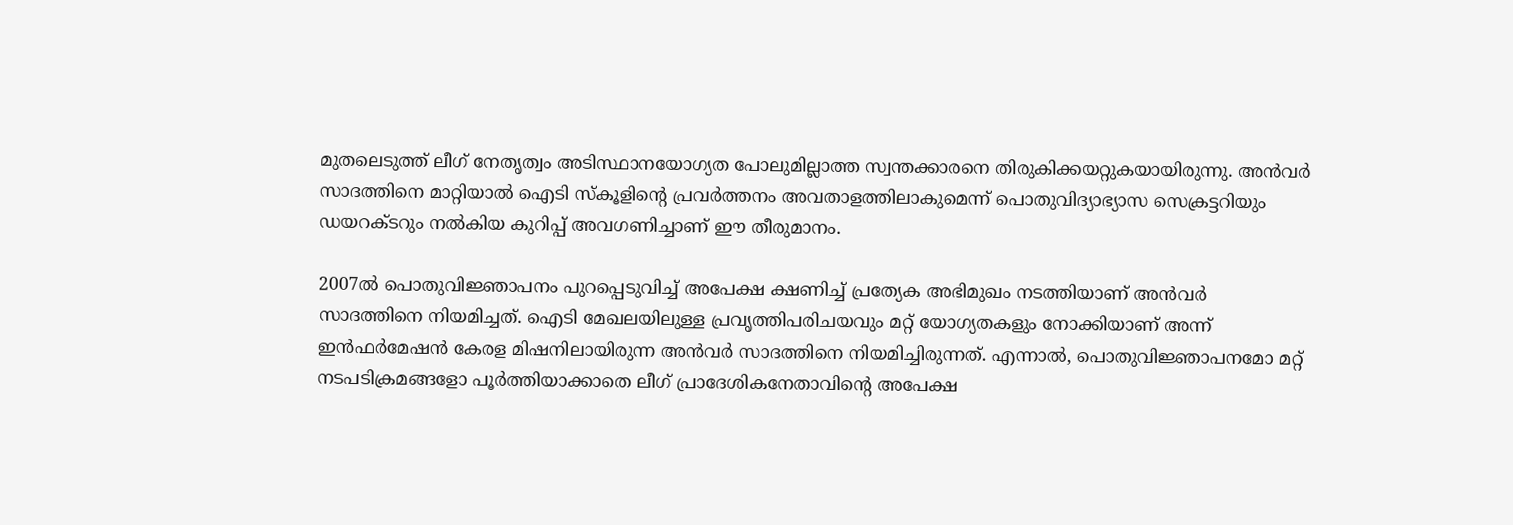മുതലെടുത്ത് ലീഗ് നേതൃത്വം അടിസ്ഥാനയോഗ്യത പോലുമില്ലാത്ത സ്വന്തക്കാരനെ തിരുകിക്കയറ്റുകയായിരുന്നു. അന്‍വര്‍ സാദത്തിനെ മാറ്റിയാല്‍ ഐടി സ്കൂളിന്റെ പ്രവര്‍ത്തനം അവതാളത്തിലാകുമെന്ന് പൊതുവിദ്യാഭ്യാസ സെക്രട്ടറിയും ഡയറക്ടറും നല്‍കിയ കുറിപ്പ് അവഗണിച്ചാണ് ഈ തീരുമാനം.

2007ല്‍ പൊതുവിജ്ഞാപനം പുറപ്പെടുവിച്ച് അപേക്ഷ ക്ഷണിച്ച് പ്രത്യേക അഭിമുഖം നടത്തിയാണ് അന്‍വര്‍ സാദത്തിനെ നിയമിച്ചത്. ഐടി മേഖലയിലുള്ള പ്രവൃത്തിപരിചയവും മറ്റ് യോഗ്യതകളും നോക്കിയാണ് അന്ന് ഇന്‍ഫര്‍മേഷന്‍ കേരള മിഷനിലായിരുന്ന അന്‍വര്‍ സാദത്തിനെ നിയമിച്ചിരുന്നത്. എന്നാല്‍, പൊതുവിജ്ഞാപനമോ മറ്റ് നടപടിക്രമങ്ങളോ പൂര്‍ത്തിയാക്കാതെ ലീഗ് പ്രാദേശികനേതാവിന്റെ അപേക്ഷ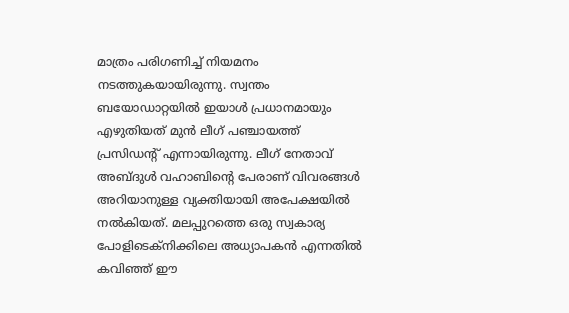മാത്രം പരിഗണിച്ച് നിയമനം നടത്തുകയായിരുന്നു. സ്വന്തം ബയോഡാറ്റയില്‍ ഇയാള്‍ പ്രധാനമായും എഴുതിയത് മുന്‍ ലീഗ് പഞ്ചായത്ത് പ്രസിഡന്റ് എന്നായിരുന്നു. ലീഗ് നേതാവ് അബ്ദുള്‍ വഹാബിന്റെ പേരാണ് വിവരങ്ങള്‍ അറിയാനുള്ള വ്യക്തിയായി അപേക്ഷയില്‍ നല്‍കിയത്. മലപ്പുറത്തെ ഒരു സ്വകാര്യ പോളിടെക്നിക്കിലെ അധ്യാപകന്‍ എന്നതില്‍ കവിഞ്ഞ് ഈ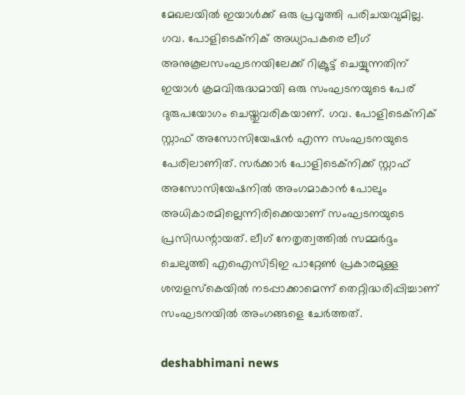മേഖലയില്‍ ഇയാള്‍ക്ക് ഒരു പ്രവൃത്തി പരിചയവുമില്ല. ഗവ. പോളിടെക്നിക് അധ്യാപകരെ ലീഗ് അനുകൂലസംഘടനയിലേക്ക് റിക്രൂട്ട് ചെയ്യുന്നതിന് ഇയാള്‍ ക്രമവിരുദ്ധമായി ഒരു സംഘടനയുടെ പേര് ദുരുപയോഗം ചെയ്തുവരികയാണ്. ഗവ. പോളിടെക്നിക് സ്റ്റാഫ് അസോസിയേഷന്‍ എന്ന സംഘടനയുടെ പേരിലാണിത്. സര്‍ക്കാര്‍ പോളിടെക്നിക്ക് സ്റ്റാഫ് അസോസിയേഷനില്‍ അംഗമാകാന്‍ പോലും അധികാരമില്ലെന്നിരിക്കെയാണ് സംഘടനയുടെ പ്രസിഡന്റായത്. ലീഗ് നേതൃത്വത്തില്‍ സമ്മര്‍ദ്ദം ചെലുത്തി എഐസിടിഇ പാറ്റേണ്‍ പ്രകാരമുള്ള ശമ്പളസ്കെയില്‍ നടപ്പാക്കാമെന്ന് തെറ്റിദ്ധരിപ്പിച്ചാണ് സംഘടനയില്‍ അംഗങ്ങളെ ചേര്‍ത്തത്.

deshabhimani news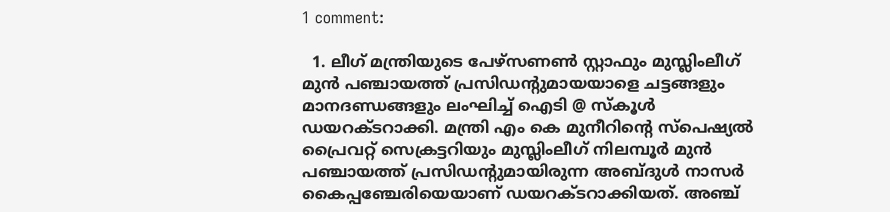1 comment:

  1. ലീഗ് മന്ത്രിയുടെ പേഴ്സണണ്‍ സ്റ്റാഫും മുസ്ലിംലീഗ് മുന്‍ പഞ്ചായത്ത് പ്രസിഡന്റുമായയാളെ ചട്ടങ്ങളും മാനദണ്ഡങ്ങളും ലംഘിച്ച് ഐടി @ സ്കൂള്‍ ഡയറക്ടറാക്കി. മന്ത്രി എം കെ മുനീറിന്റെ സ്പെഷ്യല്‍ പ്രൈവറ്റ് സെക്രട്ടറിയും മുസ്ലിംലീഗ് നിലമ്പൂര്‍ മുന്‍ പഞ്ചായത്ത് പ്രസിഡന്റുമായിരുന്ന അബ്ദുള്‍ നാസര്‍ കൈപ്പഞ്ചേരിയെയാണ് ഡയറക്ടറാക്കിയത്. അഞ്ച്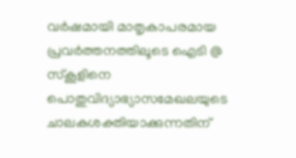വര്‍ഷമായി മാതൃകാപരമായ പ്രവര്‍ത്തനത്തിലൂടെ ഐടി @ സ്കൂളിനെ പൊതുവിദ്യാഭ്യാസമേഖലയുടെ ചാലകശക്തിയാക്കുന്നതിന്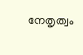നേതൃത്വം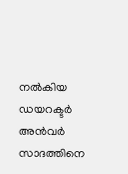നല്‍കിയ ഡയറക്ടര്‍ അന്‍വര്‍ സാദത്തിനെ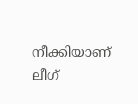നീക്കിയാണ് ലീഗ്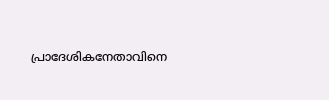പ്രാദേശികനേതാവിനെ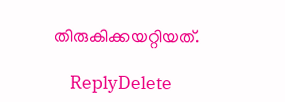തിരുകിക്കയറ്റിയത്.

    ReplyDelete